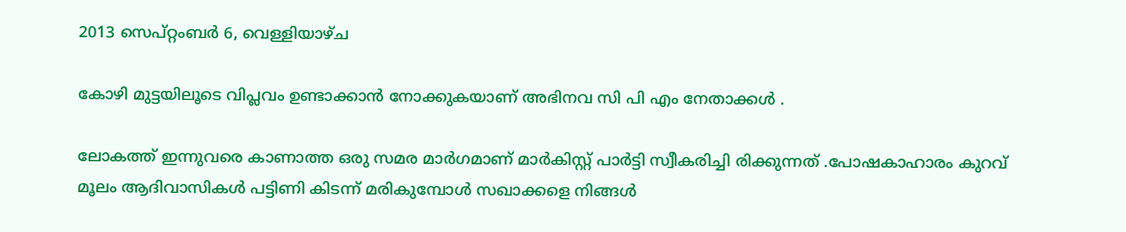2013 സെപ്റ്റംബർ 6, വെള്ളിയാഴ്‌ച

കോഴി മുട്ടയിലൂടെ വിപ്ലവം ഉണ്ടാക്കാന്‍ നോക്കുകയാണ് അഭിനവ സി പി എം നേതാക്കള്‍ .

ലോകത്ത് ഇന്നുവരെ കാണാത്ത ഒരു സമര മാര്‍ഗമാണ് മാര്‍കിസ്റ്റ് പാര്‍ട്ടി സ്വീകരിച്ചി രിക്കുന്നത് .പോഷകാഹാരം കുറവ് മൂലം ആദിവാസികള്‍ പട്ടിണി കിടന്ന് മരികുമ്പോള്‍ സഖാക്കളെ നിങ്ങള്‍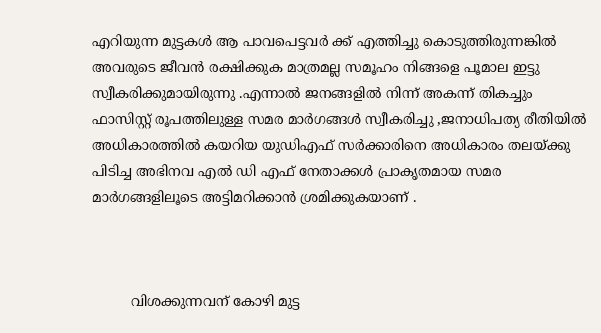എറിയുന്ന മുട്ടകള്‍ ആ പാവപെട്ടവര്‍ ക്ക് എത്തിച്ചു കൊടുത്തിരുന്നങ്കില്‍ അവരുടെ ജീവന്‍ രക്ഷിക്കുക മാത്രമല്ല സമൂഹം നിങ്ങളെ പൂമാല ഇട്ടു സ്വീകരിക്കുമായിരുന്നു .എന്നാല്‍ ജനങ്ങളില്‍ നിന്ന് അകന്ന് തികച്ചും ഫാസിസ്റ്റ് രൂപത്തിലുള്ള സമര മാര്‍ഗങ്ങള്‍ സ്വീകരിച്ചു ,ജനാധിപത്യ രീതിയില്‍ അധികാരത്തില്‍ കയറിയ യുഡിഎഫ് സര്‍ക്കാരിനെ അധികാരം തലയ്ക്കു പിടിച്ച അഭിനവ എല്‍ ഡി എഫ് നേതാക്കള്‍ പ്രാകൃതമായ സമര മാര്‍ഗങ്ങളിലൂടെ അട്ടിമറിക്കാന്‍ ശ്രമിക്കുകയാണ് .



         വിശക്കുന്നവന് കോഴി മുട്ട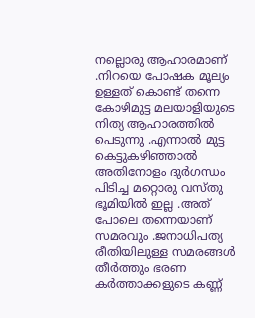നല്ലൊരു ആഹാരമാണ് .നിറയെ പോഷക മൂല്യം ഉള്ളത് കൊണ്ട് തന്നെ കോഴിമുട്ട മലയാളിയുടെ നിത്യ ആഹാരത്തില്‍ പെടുന്നു .എന്നാല്‍ മുട്ട കെട്ടുകഴിഞ്ഞാല്‍ അതിനോളം ദുര്‍ഗന്ധം പിടിച്ച മറ്റൊരു വസ്തു ഭൂമിയില്‍ ഇല്ല .അത് പോലെ തന്നെയാണ് സമരവും .ജനാധിപത്യ രീതിയിലുള്ള സമരങ്ങള്‍ തീര്‍ത്തും ഭരണ കര്‍ത്താക്കളുടെ കണ്ണ്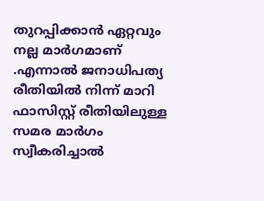തുറപ്പിക്കാന്‍ ഏറ്റവും നല്ല മാര്‍ഗമാണ് .എന്നാല്‍ ജനാധിപത്യ രീതിയില്‍ നിന്ന് മാറി ഫാസിസ്റ്റ് രീതിയിലുള്ള സമര മാര്‍ഗം സ്വീകരിച്ചാല്‍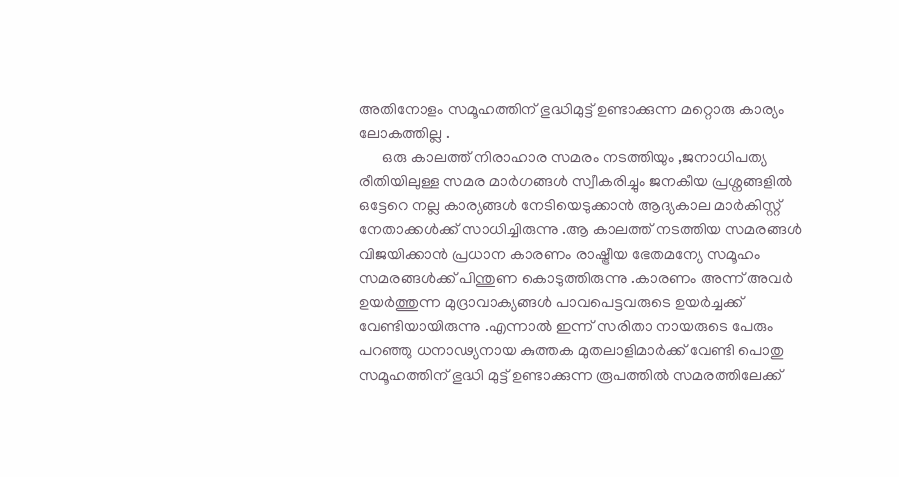അതിനോളം സമൂഹത്തിന് ഭുദ്ധിമുട്ട് ഉണ്ടാക്കുന്ന മറ്റൊരു കാര്യം ലോകത്തില്ല .
      ഒരു കാലത്ത് നിരാഹാര സമരം നടത്തിയും ,ജനാധിപത്യ രീതിയിലുള്ള സമര മാര്‍ഗങ്ങള്‍ സ്വീകരിച്ചും ജനകീയ പ്രശ്നങ്ങളില്‍ ഒട്ടേറെ നല്ല കാര്യങ്ങള്‍ നേടിയെടുക്കാന്‍ ആദ്യകാല മാര്‍കിസ്റ്റ് നേതാക്കള്‍ക്ക് സാധിച്ചിരുന്നു .ആ കാലത്ത് നടത്തിയ സമരങ്ങള്‍ വിജയിക്കാന്‍ പ്രധാന കാരണം രാഷ്ട്രീയ ഭേതമന്യേ സമൂഹം സമരങ്ങള്‍ക്ക് പിന്തുണ കൊടുത്തിരുന്നു .കാരണം അന്ന് അവര്‍ ഉയര്‍ത്തുന്ന മുദ്രാവാക്യങ്ങള്‍ പാവപെട്ടവരുടെ ഉയര്‍ച്ചക്ക് വേണ്ടിയായിരുന്നു .എന്നാല്‍ ഇന്ന് സരിതാ നായരുടെ പേരും പറഞ്ഞു ധനാഢ്യനായ കുത്തക മുതലാളിമാര്‍ക്ക് വേണ്ടി പൊതു സമൂഹത്തിന് ഭുദ്ധി മുട്ട് ഉണ്ടാക്കുന്ന രൂപത്തില്‍ സമരത്തിലേക്ക്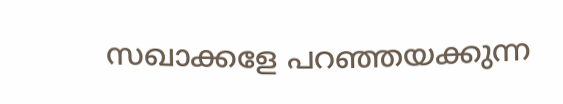സഖാക്കളേ പറഞ്ഞയക്കുന്ന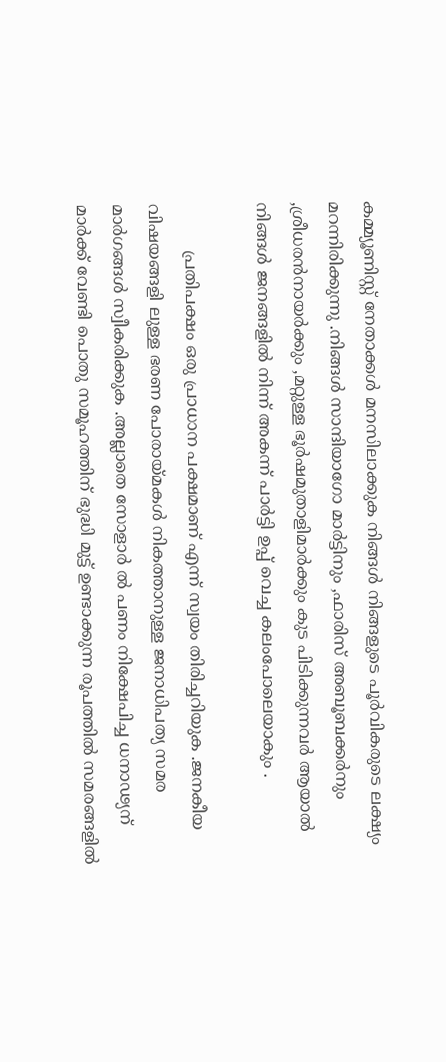കമ്മ്യൂണിസ്റ്റ് നേതാക്കള്‍ മനസിലാക്കുക നിങ്ങള്‍ നിങ്ങളുടെ പൂര്‍വികരുടെ ലക്ഷ്യം മറന്നിരിക്കുന്നു .നിങ്ങള്‍ സാന്ദിയാഗോ മാര്‍ട്ടിനും ,ഫാരിസ്‌ അബൂബക്കര്‍നും ,ശ്രീധരന്‍നായര്‍ക്കും ,മറ്റുള്ള ഭൂര്‍ഷമുതാളിമാര്‍ക്കും കുട പിടിക്കുന്നവര്‍ ആയാല്‍ നിങ്ങള്‍ ജനങ്ങളില്‍ നിന്ന് അകന്ന് പാര്‍ട്ടി ഉപ്പ് വെച്ച കലംപോലെയാകും .

         പ്രതിപക്ഷം ഒരു പ്രാധാന പക്ഷമാണ് എന്ന് സ്വയം തിരിച്ചറിയുക .ജനകീയ വിഷയങ്ങളി ലുള്ള ഭരണ പോരായ്മകള്‍ നികത്താനുള്ള ജനാധിപത്യ സമര മാര്‍ഗങ്ങള്‍ സ്വീകരിക്കുക .അല്ലാതെ സോളാര്‍ ല്‍ പണം നിക്ഷേപിച്ച ധനാഢ്യന് മാര്‍ക്ക് വേണ്ടി പൊതു സമൂഹത്തിന് ഭുദ്ധി മുട്ട് ഉണ്ടാക്കുന്ന രൂപത്തില്‍ സമരങ്ങളില്‍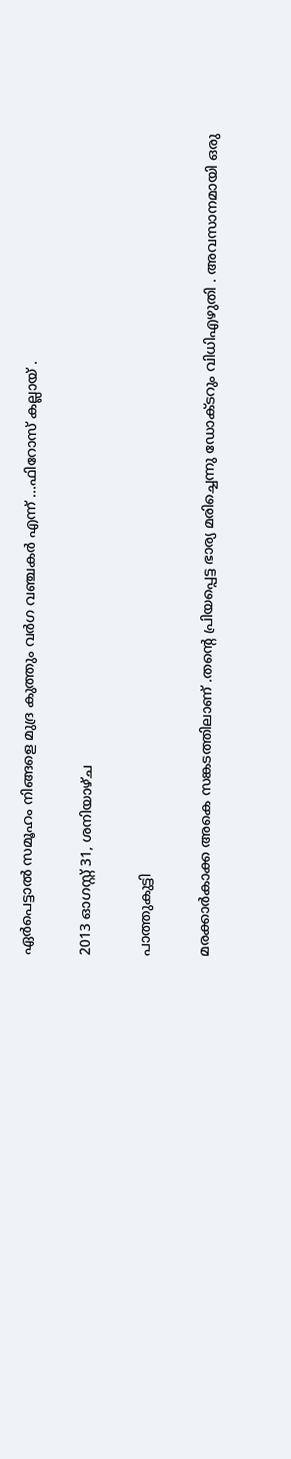ഏര്‍പെട്ടാല്‍ സമൂഹം നിങ്ങളെ മുദ്ര കുത്തും വര്‍ഗ വഞ്ചകര്‍ എന്ന് ...ഫിറോസ്‌ കല്ലായ് .

2013 ഓഗസ്റ്റ് 31, ശനിയാഴ്‌ച

പാത്തുകുട്ടി

മരക്കാര്‍കാക്ക അകെ സങ്കടത്തിലാണ് .തന്‍റെ പ്രിയപ്പെട്ട ഭാര്യ മരിച്ചെന്നു ഡോക്ടറും വിധിഎഴുതി . അവസാനമായി ഒരു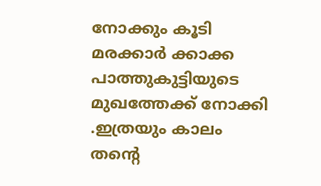നോക്കും കൂടി മരക്കാര്‍ ക്കാക്ക പാത്തുകുട്ടിയുടെ മുഖത്തേക്ക് നോക്കി .ഇത്രയും കാലം തന്‍റെ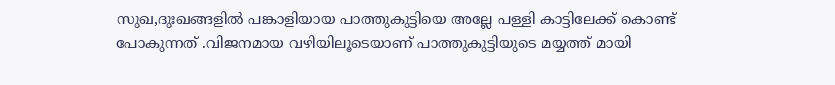സുഖ,ദുഃഖങ്ങളില്‍ പങ്കാളിയായ പാത്തുകുട്ടിയെ അല്ലേ പള്ളി കാട്ടിലേക്ക് കൊണ്ട് പോകുന്നത് .വിജനമായ വഴിയിലൂടെയാണ് പാത്തുകുട്ടിയുടെ മയ്യത്ത് മായി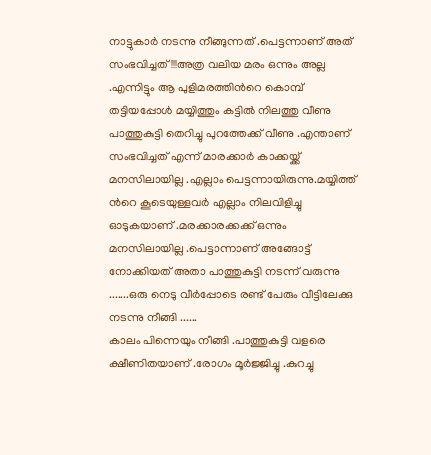നാട്ടുകാര്‍ നടന്നു നീങ്ങുന്നത് .പെട്ടന്നാണ് അത് സംഭവിച്ചത് !!!അത്ര വലിയ മരം ഒന്നും അല്ല .എന്നിട്ടും ആ പുളിമരത്തിന്‍റെ കൊമ്പ് തട്ടിയപ്പോള്‍ മയ്യിത്തും കട്ടില്‍ നിലത്തു വീണു പാത്തുകുട്ടി തെറിച്ചു പുറത്തേക്ക് വീണു .എന്താണ് സംഭവിച്ചത് എന്ന് മാരക്കാര്‍ കാക്കയ്ക്ക് മനസിലായില്ല .എല്ലാം പെട്ടന്നായിരുന്നു.മയ്യിത്ത് ന്‍റെ കൂടെയുള്ളവര്‍ എല്ലാം നിലവിളിച്ചു ഓടുകയാണ് .മരക്കാരക്കക്ക് ഒന്നും മനസിലായില്ല .പെട്ടാന്നാണ് അങ്ങോട്ട്‌ നോക്കിയത് അതാ പാത്തുകുട്ടി നടന്ന് വരുന്നു .......ഒരു നെടു വീര്‍പ്പോടെ രണ്ട് പേരും വീട്ടിലേക്കു നടന്നു നീങ്ങി ......
കാലം പിന്നെയും നീങ്ങി .പാത്തുകുട്ടി വളരെ ക്ഷീണിതയാണ് .രോഗം മൂര്‍ജ്ജിച്ചു .കുറച്ചു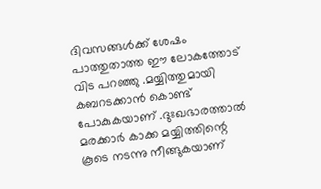ദിവസങ്ങള്‍ക്ക് ശേഷം പാത്തുതാത്ത ഈ ലോകത്തോട് വിട പറഞ്ഞു .മയ്യിത്തുമായി കബറടക്കാന്‍ കൊണ്ട് പോകുകയാണ് .ദുഃഖഭാരത്താല്‍ മരക്കാര്‍ കാക്ക മയ്യിത്തിന്റെ കൂടെ നടന്നു നീങ്ങുകയാണ്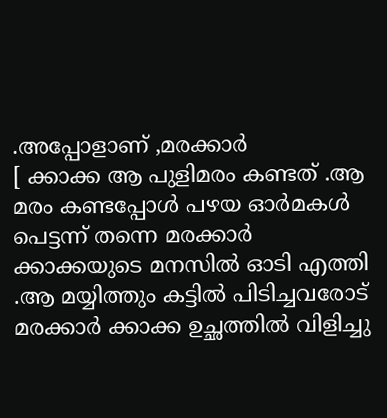.അപ്പോളാണ് ,മരക്കാര്‍
[ ക്കാക്ക ആ പുളിമരം കണ്ടത് .ആ മരം കണ്ടപ്പോള്‍ പഴയ ഓര്‍മകള്‍ പെട്ടന്ന് തന്നെ മരക്കാര്‍ ക്കാക്കയുടെ മനസില്‍ ഓടി എത്തി .ആ മയ്യിത്തും കട്ടില്‍ പിടിച്ചവരോട് മരക്കാര്‍ ക്കാക്ക ഉച്ഛത്തില്‍ വിളിച്ചു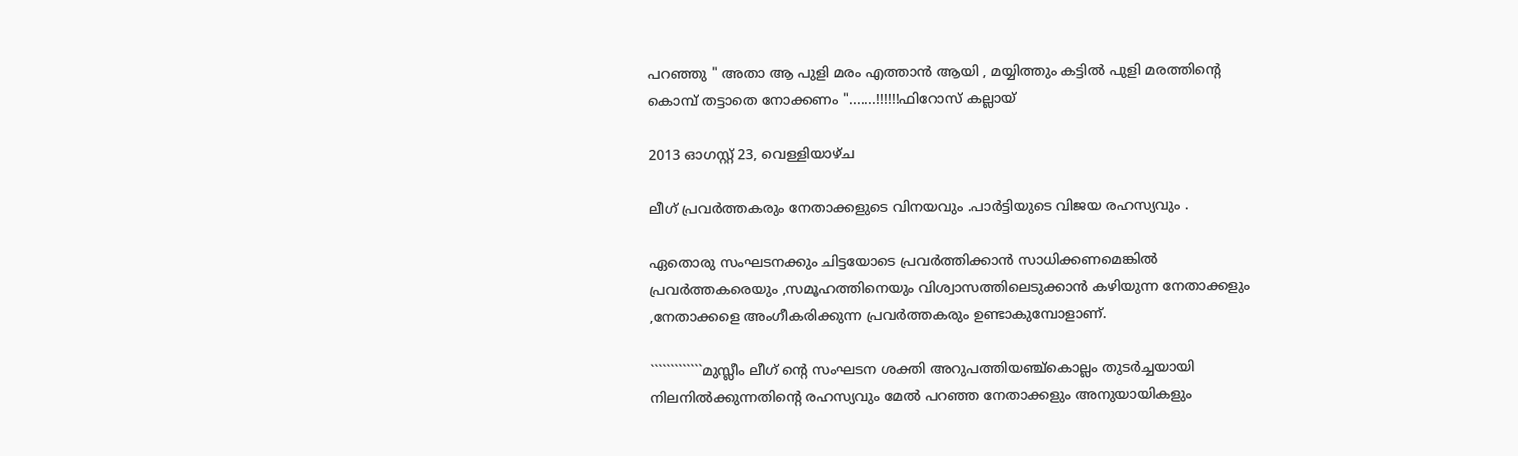പറഞ്ഞു " അതാ ആ പുളി മരം എത്താന്‍ ആയി , മയ്യിത്തും കട്ടില്‍ പുളി മരത്തിന്‍റെ കൊമ്പ് തട്ടാതെ നോക്കണം ".......!!!!!!ഫിറോസ്‌ കല്ലായ്

2013 ഓഗസ്റ്റ് 23, വെള്ളിയാഴ്‌ച

ലീഗ് പ്രവര്‍ത്തകരും നേതാക്കളുടെ വിനയവും .പാര്‍ട്ടിയുടെ വിജയ രഹസ്യവും .

ഏതൊരു സംഘടനക്കും ചിട്ടയോടെ പ്രവര്‍ത്തിക്കാന്‍ സാധിക്കണമെങ്കില്‍ പ്രവര്‍ത്തകരെയും ,സമൂഹത്തിനെയും വിശ്വാസത്തിലെടുക്കാന്‍ കഴിയുന്ന നേതാക്കളും ,നേതാക്കളെ അംഗീകരിക്കുന്ന പ്രവര്‍ത്തകരും ഉണ്ടാകുമ്പോളാണ്.

`````````````മുസ്ലീം ലീഗ് ന്‍റെ സംഘടന ശക്തി അറുപത്തിയഞ്ച്‌കൊല്ലം തുടര്‍ച്ചയായി നിലനില്‍ക്കുന്നതിന്‍റെ രഹസ്യവും മേല്‍ പറഞ്ഞ നേതാക്കളും അനുയായികളും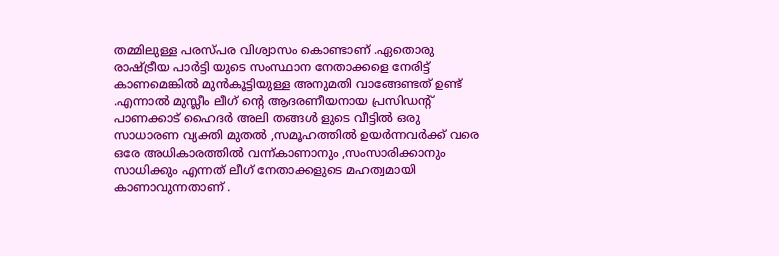തമ്മിലുള്ള പരസ്പര വിശ്വാസം കൊണ്ടാണ് .ഏതൊരു രാഷ്ട്രീയ പാര്‍ട്ടി യുടെ സംസ്ഥാന നേതാക്കളെ നേരിട്ട് കാണമെങ്കില്‍ മുന്‍കൂട്ടിയുള്ള അനുമതി വാങ്ങേണ്ടത് ഉണ്ട് .എന്നാല്‍ മുസ്ലീം ലീഗ് ന്‍റെ ആദരണീയനായ പ്രസിഡന്റ് പാണക്കാട് ഹൈദര്‍ അലി തങ്ങള്‍ ളുടെ വീട്ടില്‍ ഒരു സാധാരണ വ്യക്തി മുതല്‍ ,സമൂഹത്തില്‍ ഉയര്‍ന്നവര്‍ക്ക് വരെ ഒരേ അധികാരത്തില്‍ വന്ന്കാണാനും ,സംസാരിക്കാനും സാധിക്കും എന്നത് ലീഗ് നേതാക്കളുടെ മഹത്വമായി കാണാവുന്നതാണ് .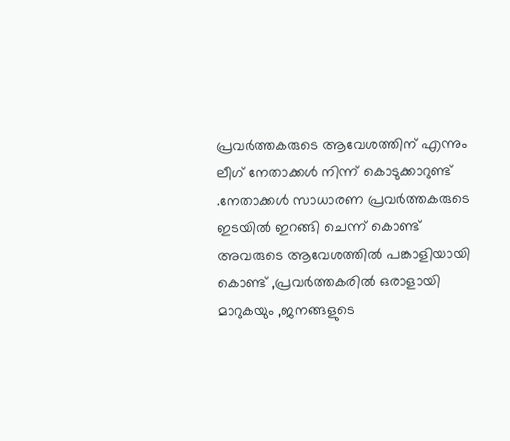പ്രവര്‍ത്തകരുടെ ആവേശത്തിന് എന്നും ലീഗ് നേതാക്കള്‍ നിന്ന് കൊടുക്കാറുണ്ട് .നേതാക്കള്‍ സാധാരണ പ്രവര്‍ത്തകരുടെ ഇടയില്‍ ഇറങ്ങി ചെന്ന് കൊണ്ട് അവരുടെ ആവേശത്തില്‍ പങ്കാളിയായി കൊണ്ട് ,പ്രവര്‍ത്തകരില്‍ ഒരാളായി മാറുകയും ,ജനങ്ങളുടെ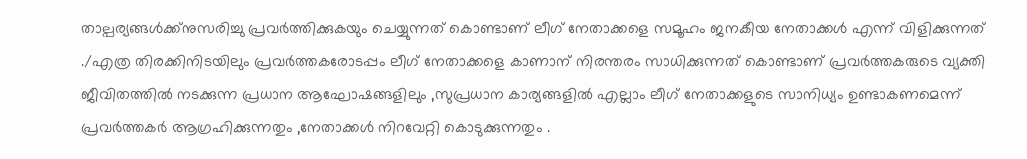താല്പര്യങ്ങള്‍ക്ക്നുസരിച്ചു പ്രവര്‍ത്തിക്കുകയും ചെയ്യുന്നത് കൊണ്ടാണ് ലീഗ് നേതാക്കളെ സമൂഹം ജനകീയ നേതാക്കള്‍ എന്ന് വിളിക്കുന്നത് ./എത്ര തിരക്കിനിടയിലും പ്രവര്‍ത്തകരോടപ്പം ലീഗ് നേതാക്കളെ കാണാന് നിരന്തരം സാധിക്കുന്നത് കൊണ്ടാണ് പ്രവര്‍ത്തകരുടെ വ്യക്തി ജീവിതത്തില്‍ നടക്കുന്ന പ്രധാന ആഘോഷങ്ങളിലും ,സുപ്രധാന കാര്യങ്ങളില്‍ എല്ലാം ലീഗ് നേതാക്കളുടെ സാനിധ്യം ഉണ്ടാകണമെന്ന്  പ്രവര്‍ത്തകര്‍ ആഗ്രഹിക്കുന്നതും ,നേതാക്കള്‍ നിറവേറ്റി കൊടുക്കുന്നതും .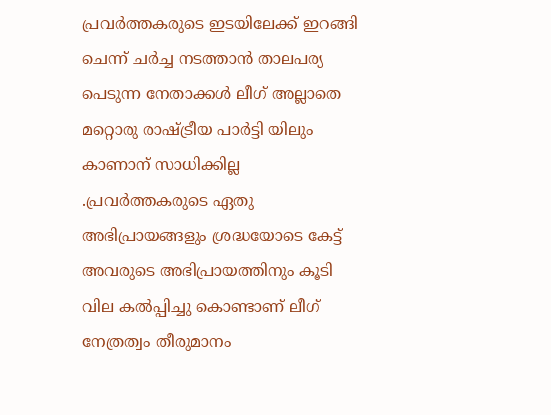പ്രവര്‍ത്തകരുടെ ഇടയിലേക്ക് ഇറങ്ങി ചെന്ന് ചര്‍ച്ച നടത്താന്‍ താലപര്യ പെടുന്ന നേതാക്കള്‍ ലീഗ് അല്ലാതെ മറ്റൊരു രാഷ്ട്രീയ പാര്‍ട്ടി യിലും കാണാന് സാധിക്കില്ല .പ്രവര്‍ത്തകരുടെ ഏതു അഭിപ്രായങ്ങളും ശ്രദ്ധയോടെ കേട്ട് അവരുടെ അഭിപ്രായത്തിനും കൂടി വില കല്‍പ്പിച്ചു കൊണ്ടാണ് ലീഗ് നേത്രത്വം തീരുമാനം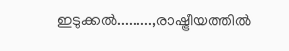ഇടുക്കല്‍.........,രാഷ്ട്രീയത്തില്‍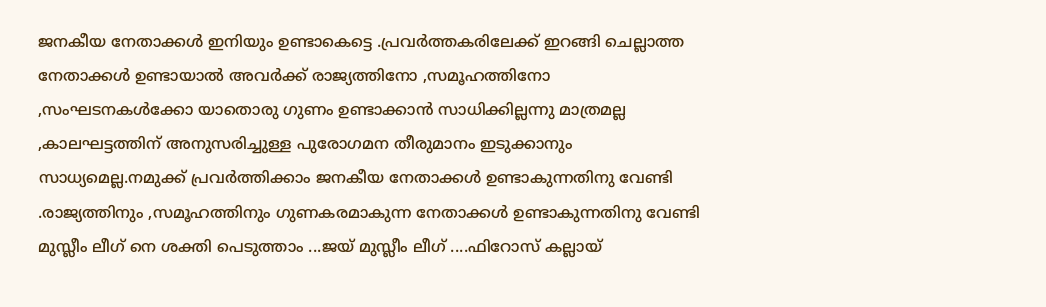ജനകീയ നേതാക്കള്‍ ഇനിയും ഉണ്ടാകെട്ടെ .പ്രവര്‍ത്തകരിലേക്ക് ഇറങ്ങി ചെല്ലാത്ത നേതാക്കള്‍ ഉണ്ടായാല്‍ അവര്‍ക്ക് രാജ്യത്തിനോ ,സമൂഹത്തിനോ ,സംഘടനകള്‍ക്കോ യാതൊരു ഗുണം ഉണ്ടാക്കാന്‍ സാധിക്കില്ലന്നു മാത്രമല്ല ,കാലഘട്ടത്തിന് അനുസരിച്ചുള്ള പുരോഗമന തീരുമാനം ഇടുക്കാനും സാധ്യമെല്ല.നമുക്ക് പ്രവര്‍ത്തിക്കാം ജനകീയ നേതാക്കള്‍ ഉണ്ടാകുന്നതിനു വേണ്ടി .രാജ്യത്തിനും ,സമൂഹത്തിനും ഗുണകരമാകുന്ന നേതാക്കള്‍ ഉണ്ടാകുന്നതിനു വേണ്ടി മുസ്ലീം ലീഗ് നെ ശക്തി പെടുത്താം ...ജയ് മുസ്ലീം ലീഗ് ....ഫിറോസ്‌ കല്ലായ്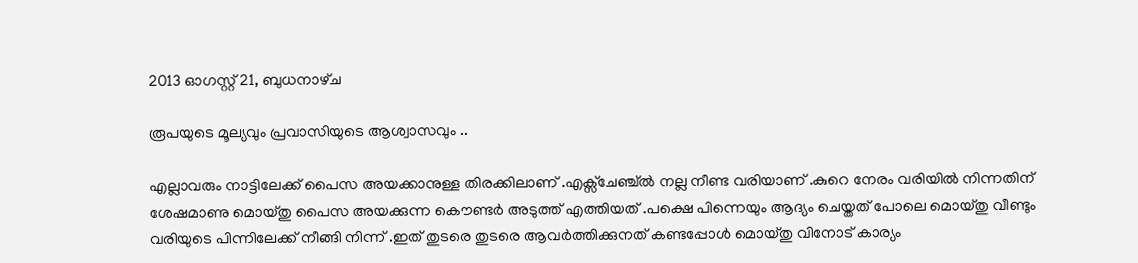2013 ഓഗസ്റ്റ് 21, ബുധനാഴ്‌ച

രൂപയുടെ മൂല്യവും പ്രവാസിയുടെ ആശ്വാസവും ..

എല്ലാവരും നാട്ടിലേക്ക് പൈസ അയക്കാനുള്ള തിരക്കിലാണ് .എക്സ്ചേഞ്ച്ല്‍ നല്ല നീണ്ട വരിയാണ് .കുറെ നേരം വരിയില്‍ നിന്നതിന് ശേഷമാണു മൊയ്തു പൈസ അയക്കുന്ന കൌണ്ടര്‍ അടുത്ത് എത്തിയത് .പക്ഷെ പിന്നെയും ആദ്യം ചെയ്തത് പോലെ മൊയ്തു വീണ്ടും വരിയുടെ പിന്നിലേക്ക്‌ നീങ്ങി നിന്ന് .ഇത് തുടരെ തുടരെ ആവര്‍ത്തിക്കുനത് കണ്ടപ്പോള്‍ മൊയ്തു വിനോട് കാര്യം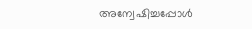അന്വേഷിച്ചപ്പോള്‍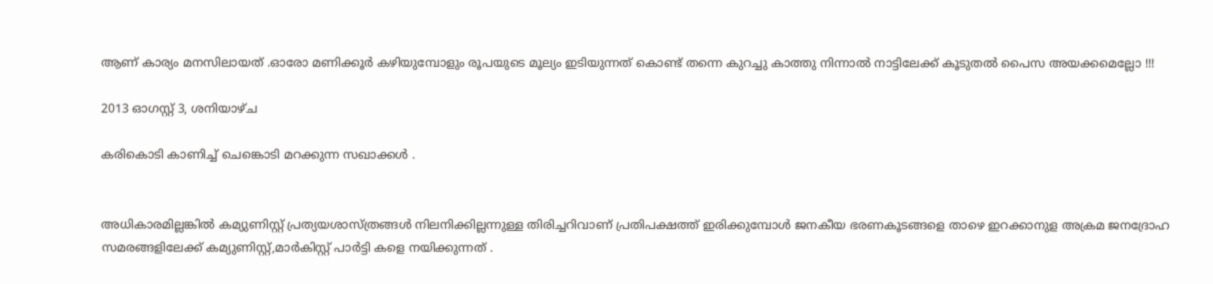ആണ് കാര്യം മനസിലായത് .ഓരോ മണിക്കൂര്‍ കഴിയുമ്പോളും രൂപയുടെ മൂല്യം ഇടിയുന്നത് കൊണ്ട് തന്നെ കുറച്ചു കാത്തു നിന്നാല്‍ നാട്ടിലേക്ക് കൂടുതല്‍ പൈസ അയക്കമെല്ലോ !!!

2013 ഓഗസ്റ്റ് 3, ശനിയാഴ്‌ച

കരികൊടി കാണിച്ച് ചെങ്കൊടി മറക്കുന്ന സഖാക്കള്‍ .


അധികാരമില്ലങ്കില്‍ കമ്യുണിസ്റ്റ് പ്രത്യയശാസ്ത്രങ്ങള്‍ നിലനിക്കില്ലന്നുള്ള തിരിച്ചറിവാണ് പ്രതിപക്ഷത്ത് ഇരിക്കുമ്പോള്‍ ജനകീയ ഭരണകൂടങ്ങളെ താഴെ ഇറക്കാനുള അക്രമ ജനദ്രോഹ സമരങ്ങളിലേക്ക് കമ്യുണിസ്റ്റ്,മാര്‍കിസ്റ്റ് പാര്‍ട്ടി കളെ നയിക്കുന്നത് .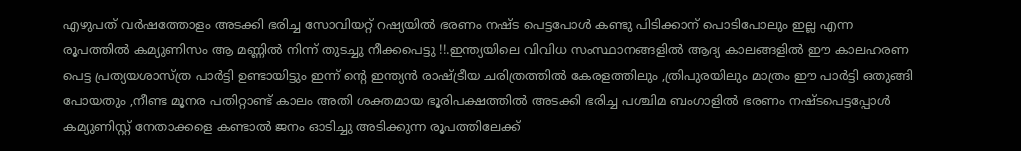എഴുപത് വര്‍ഷത്തോളം അടക്കി ഭരിച്ച സോവിയറ്റ് റഷ്യയില്‍ ഭരണം നഷ്ട പെട്ടപോള്‍ കണ്ടു പിടിക്കാന് പൊടിപോലും ഇല്ല എന്ന രൂപത്തില്‍ കമ്യുണിസം ആ മണ്ണില്‍ നിന്ന് തുടച്ചു നീക്കപെട്ടു !!.ഇന്ത്യയിലെ വിവിധ സംസ്ഥാനങ്ങളില്‍ ആദ്യ കാലങ്ങളില്‍ ഈ കാലഹരണ പെട്ട പ്രത്യയശാസ്ത്ര പാര്‍ട്ടി ഉണ്ടായിട്ടും ഇന്ന് ന്‍റെ ഇന്ത്യന്‍ രാഷ്ട്രീയ ചരിത്രത്തില്‍ കേരളത്തിലും ,ത്രിപുരയിലും മാത്രം ഈ പാര്‍ട്ടി ഒതുങ്ങി പോയതും ,നീണ്ട മൂനര പതിറ്റാണ്ട് കാലം അതി ശക്തമായ ഭൂരിപക്ഷത്തില്‍ അടക്കി ഭരിച്ച പശ്ചിമ ബംഗാളില്‍ ഭരണം നഷ്ടപെട്ടപ്പോള്‍ കമ്യുണിസ്റ്റ് നേതാക്കളെ കണ്ടാല്‍ ജനം ഓടിച്ചു അടിക്കുന്ന രൂപത്തിലേക്ക്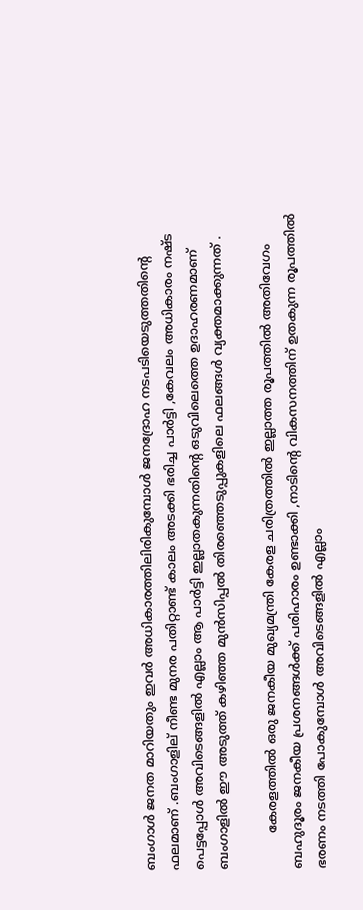ബംഗാള്‍ ജനത മാറിയതും ഇവര്‍ അധികാരത്തിലിരികുമ്പോള്‍ ജനദ്രോഹ നടപടിയെടുത്തതിന്റെ ഫലമാണ്‌ .ബംഗാളില് നീണ്ട മുനര പതിറ്റാണ്ട് കാലം അടക്കി ഭരിച്ച പാര്‍ട്ടി ,കേവലം അധികാരം നഷ്ട പെട്ടപ്പോള്‍ അവിടെങ്ങളില്‍ എല്ലാം ആ പാര്‍ട്ടി ഇല്ലാതകുന്നതിന്റെ ഒടുവിലെത്തെ ഉദാഹരണമാണ് ബംഗാളില്‍ ഈ അടുത്ത് കഴിഞ്ഞ മുന്‍സിപ്പല്‍ തിരഞ്ഞെടുപ്പുകളിലെ ഫലങ്ങള്‍ വ്യക്തമാക്കുന്നത് .

         കേരളത്തില്‍ ഒരു ജനകീയ മുഖ്യമന്ത്രി കേരള ചരിത്രത്തില്‍ ഇല്ലാത്ത രൂപത്തില്‍ അതിവേഗം ബഹുദൂരം ജനകീയ പ്രശനങ്ങള്‍ക്ക് പരിഹാരം ഉണ്ടാക്കി ,നാടിന്‍റെ വികസനത്തിന് ഉതകുന്ന രൂപത്തില്‍ ഭരണം നടത്തി പോകുമ്പോള്‍ അവിടെങ്ങളില്‍ എല്ലാം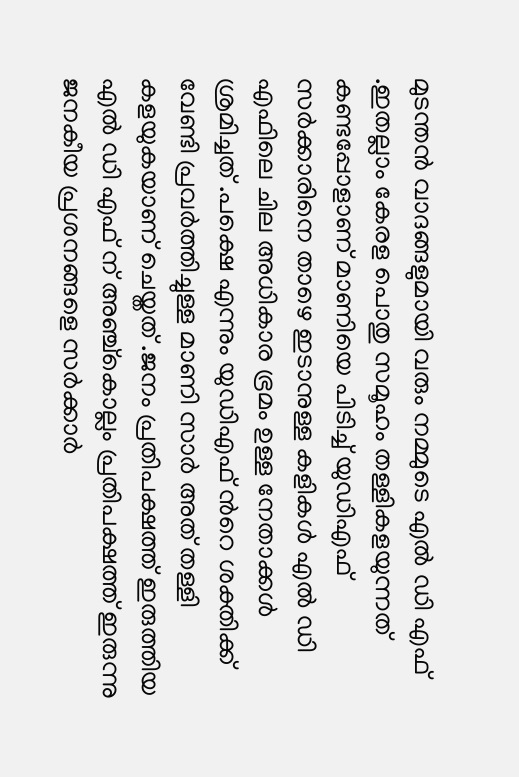മുടന്തന്‍ വാദങ്ങളുമായി വരും നമ്മുടെ എല്‍ ഡി എഫ് .ഇതല്ലാം കേരള പൊതു സമൂഹം തള്ളികളയുന്നത് കണ്ടപ്പോളാണ് മാണിയെ പിടിച്ച് യുഡിഎഫ് സര്‍ക്കാരിനെ താഴെ ഇടാനുള്ള കളികള്‍ എല്‍ ഡി എഫിലെ ചില അധികാര ഭ്രമം ഉള്ള നേതാക്കള്‍ ശ്രമിച്ചത് .പക്ഷെ എന്നും യുഡിഎഫ് ന്‍റെ ശക്തിക്ക് വേണ്ടി പ്രവര്‍ത്തിച്ചുള്ള മാണി സാര്‍ അത് തള്ളി കളയുകയാണ് ചെയ്തത് .ജനം പ്രതിപക്ഷത്ത് ഇരുത്തിയ എല്‍ ഡി എഫ് ന് അഞ്ച്കൊല്ലം പ്രതിപക്ഷത്ത് ഇരുന്നു ജനകീയ പ്രശനങ്ങളെ സര്‍ക്കാര്‍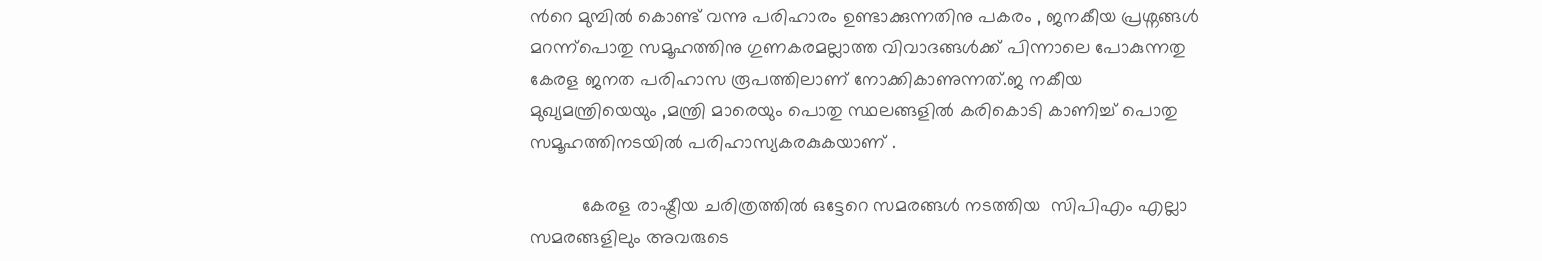ന്‍റെ മുമ്പില്‍ കൊണ്ട് വന്നു പരിഹാരം ഉണ്ടാക്കുന്നതിനു പകരം , ജനകീയ പ്രശ്നങ്ങള്‍ മറന്ന്പൊതു സമൂഹത്തിനു ഗുണകരമല്ലാത്ത വിവാദങ്ങള്‍ക്ക് പിന്നാലെ പോകുന്നതു കേരള ജനത പരിഹാസ രൂപത്തിലാണ് നോക്കികാണുന്നത്.ജ നകീയ മുഖ്യമന്ത്രിയെയും ,മന്ത്രി മാരെയും പൊതു സ്ഥലങ്ങളില്‍ കരികൊടി കാണിച്ച് പൊതു സമൂഹത്തിനടയില്‍ പരിഹാസ്യകരകുകയാണ് .

          കേരള രാഷ്ട്രീയ ചരിത്രത്തില്‍ ഒട്ടേറെ സമരങ്ങള്‍ നടത്തിയ  സിപിഎം എല്ലാ സമരങ്ങളിലും അവരുടെ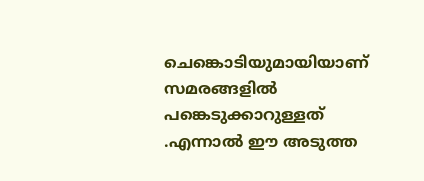ചെങ്കൊടിയുമായിയാണ് സമരങ്ങളില്‍ പങ്കെടുക്കാറുള്ളത് .എന്നാല്‍ ഈ അടുത്ത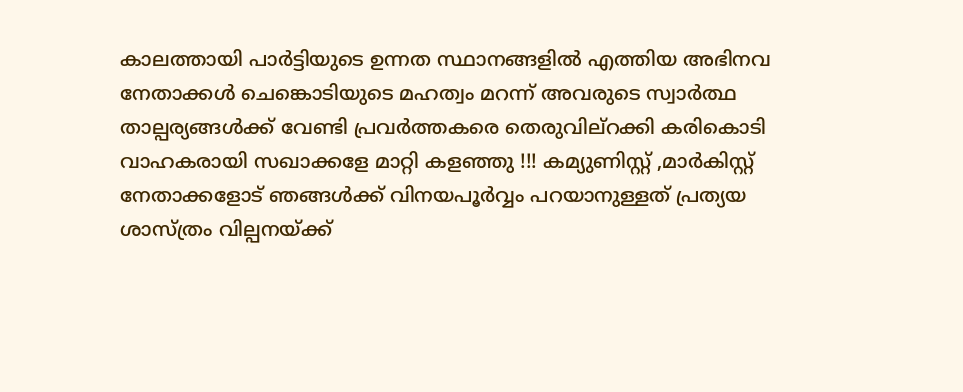കാലത്തായി പാര്‍ട്ടിയുടെ ഉന്നത സ്ഥാനങ്ങളില്‍ എത്തിയ അഭിനവ നേതാക്കള്‍ ചെങ്കൊടിയുടെ മഹത്വം മറന്ന് അവരുടെ സ്വാര്‍ത്ഥ താല്പര്യങ്ങള്‍ക്ക് വേണ്ടി പ്രവര്‍ത്തകരെ തെരുവില്റക്കി കരികൊടി വാഹകരായി സഖാക്കളേ മാറ്റി കളഞ്ഞു !!! കമ്യുണിസ്റ്റ് ,മാര്‍കിസ്റ്റ് നേതാക്കളോട് ഞങ്ങള്‍ക്ക് വിനയപൂര്‍വ്വം പറയാനുള്ളത് പ്രത്യയ ശാസ്ത്രം വില്പനയ്ക്ക്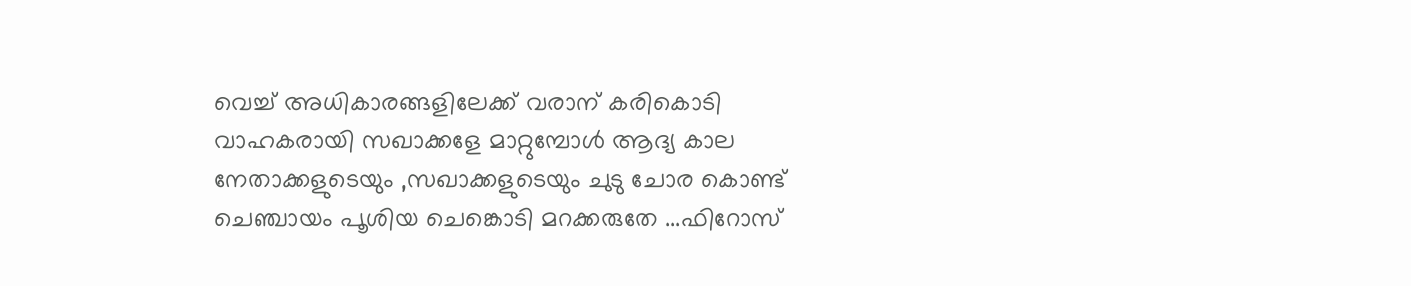വെച്ച് അധികാരങ്ങളിലേക്ക് വരാന് കരികൊടി വാഹകരായി സഖാക്കളേ മാറ്റുമ്പോള്‍ ആദ്യ കാല നേതാക്കളുടെയും ,സഖാക്കളുടെയും ചുടു ചോര കൊണ്ട് ചെഞ്ചായം പൂശിയ ചെങ്കൊടി മറക്കരുതേ ...ഫിറോസ്‌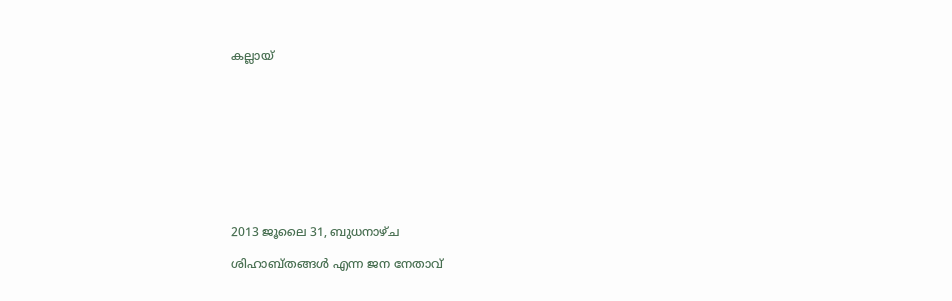കല്ലായ്










2013 ജൂലൈ 31, ബുധനാഴ്‌ച

ശിഹാബ്തങ്ങള്‍ എന്ന ജന നേതാവ്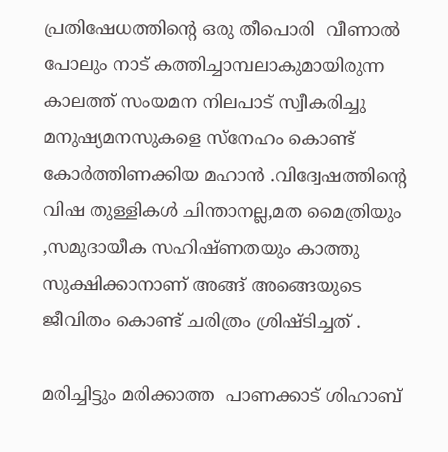പ്രതിഷേധത്തിന്‍റെ ഒരു തീപൊരി  വീണാല്‍ പോലും നാട് കത്തിച്ചാമ്പലാകുമായിരുന്ന കാലത്ത് സംയമന നിലപാട് സ്വീകരിച്ചു മനുഷ്യമനസുകളെ സ്നേഹം കൊണ്ട് കോര്‍ത്തിണക്കിയ മഹാന്‍ .വിദ്വേഷത്തിന്‍റെ വിഷ തുള്ളികള്‍ ചിന്താനല്ല,മത മൈത്രിയും ,സമുദായീക സഹിഷ്ണതയും കാത്തു സുക്ഷിക്കാനാണ് അങ്ങ് അങ്ങെയുടെ ജീവിതം കൊണ്ട് ചരിത്രം ശ്രിഷ്ടിച്ചത് .

മരിച്ചിട്ടും മരിക്കാത്ത  പാണക്കാട് ശിഹാബ്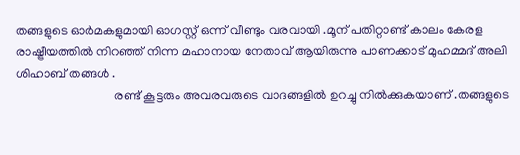തങ്ങളുടെ ഓര്‍മകളുമായി ഓഗസ്റ്റ്‌ ഒന്ന് വീണ്ടും വരവായി .മൂന് പതിറ്റാണ്ട് കാലം കേരള രാഷ്ട്രീയത്തില്‍ നിറഞ്ഞ് നിന്ന മഹാനായ നേതാവ് ആയിരുന്നു പാണക്കാട് മുഹമ്മദ്‌ അലി ശിഹാബ് തങ്ങള്‍ .
                               രണ്ട് കൂട്ടരും അവരവരുടെ വാദങ്ങളില്‍ ഉറച്ചു നില്‍ക്കുകയാണ് .തങ്ങളുടെ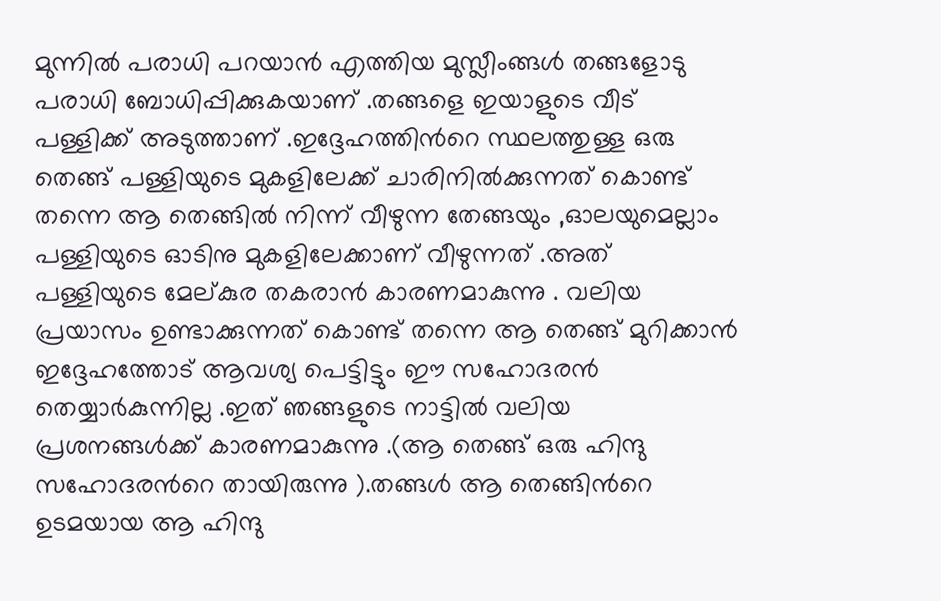മുന്നില്‍ പരാധി പറയാന്‍ എത്തിയ മുസ്ലീംങ്ങള്‍ തങ്ങളോടു പരാധി ബോധിപ്പിക്കുകയാണ് .തങ്ങളെ ഇയാളുടെ വീട് പള്ളിക്ക് അടുത്താണ് .ഇദ്ദേഹത്തിന്‍റെ സ്ഥലത്തുള്ള ഒരു തെങ്ങ് പള്ളിയുടെ മുകളിലേക്ക് ചാരിനില്‍ക്കുന്നത് കൊണ്ട് തന്നെ ആ തെങ്ങില്‍ നിന്ന് വീഴുന്ന തേങ്ങയും ,ഓലയുമെല്ലാം പള്ളിയുടെ ഓടിനു മുകളിലേക്കാണ് വീഴുന്നത് .അത് പള്ളിയുടെ മേല്കുര തകരാന്‍ കാരണമാകുന്നു . വലിയ  പ്രയാസം ഉണ്ടാക്കുന്നത് കൊണ്ട് തന്നെ ആ തെങ്ങ് മുറിക്കാന്‍ ഇദ്ദേഹത്തോട് ആവശ്യ പെട്ടിട്ടും ഈ സഹോദരന്‍ തെയ്യാര്‍കുന്നില്ല .ഇത് ഞങ്ങളുടെ നാട്ടില്‍ വലിയ പ്രശനങ്ങള്‍ക്ക് കാരണമാകുന്നു .(ആ തെങ്ങ് ഒരു ഹിന്ദു സഹോദരന്‍റെ തായിരുന്നു ).തങ്ങള്‍ ആ തെങ്ങിന്‍റെ ഉടമയായ ആ ഹിന്ദു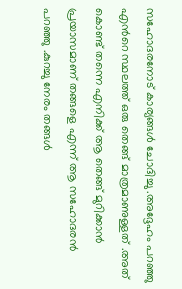സഹോദരനോട് കാര്യങ്ങള്‍ ചോദിച്ചു .അദ്ദേഹം പറഞ്ഞു എന്‍റെ സ്ഥലത്ത് ഒരു തെങ്ങ് മാത്രമാണുള്ളത് .അത് കൊണ്ട് തന്നെ എനിക്ക് ആ തെങ്ങ് മുറിക്കാന്‍ പ്രയാസമാണ് തങ്ങളെ എന്ന് ആ സഹോദരന്‍ പറഞ്ഞു .കുറച്ചു നേരം തങ്ങള്‍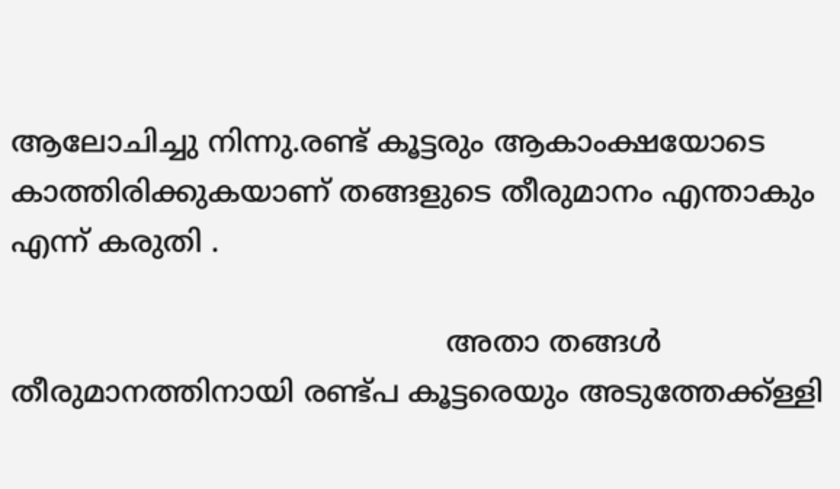ആലോചിച്ചു നിന്നു.രണ്ട് കൂട്ടരും ആകാംക്ഷയോടെ കാത്തിരിക്കുകയാണ് തങ്ങളുടെ തീരുമാനം എന്താകും എന്ന് കരുതി .

                                               അതാ തങ്ങള്‍  തീരുമാനത്തിനായി രണ്ട്പ കൂട്ടരെയും അടുത്തേക്ക്ള്ളി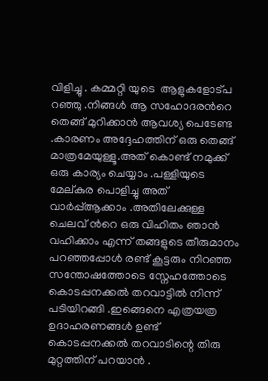വിളിച്ചു . കമ്മറ്റി യുടെ  ആളുകളോട്പ റഞ്ഞു .നിങ്ങള്‍ ആ സഹോദരന്‍റെ തെങ്ങ് മുറിക്കാന്‍ ആവശ്യ പെടേണ്ട .കാരണം അദ്ദേഹത്തിന് ഒരു തെങ്ങ് മാത്രമേയുള്ളൂ.അത് കൊണ്ട് നമുക്ക് ഒരു കാര്യം ചെയ്യാം .പള്ളിയുടെ മേല്കുര പൊളിച്ചു അത് വാര്‍പ്പ്ആക്കാം .അതിലേക്കുള്ള ചെലവ് ന്‍റെ ഒരു വിഹിതം ഞാന്‍ വഹിക്കാം എന്ന് തങ്ങളുടെ തീരുമാനം പറഞ്ഞപ്പോള്‍ രണ്ട് കൂട്ടരും നിറഞ്ഞ സന്തോഷത്തോടെ സ്നേഹത്തോടെ കൊടപ്പനക്കല്‍ തറവാട്ടില്‍ നിന്ന് പടിയിറങ്ങി .ഇങ്ങെനെ എത്രയത്ര ഉദാഹരണങ്ങള്‍ ഉണ്ട് കൊടപ്പനക്കല്‍ തറവാടിന്റെ തിരു മുറ്റത്തിന് പറയാന്‍ .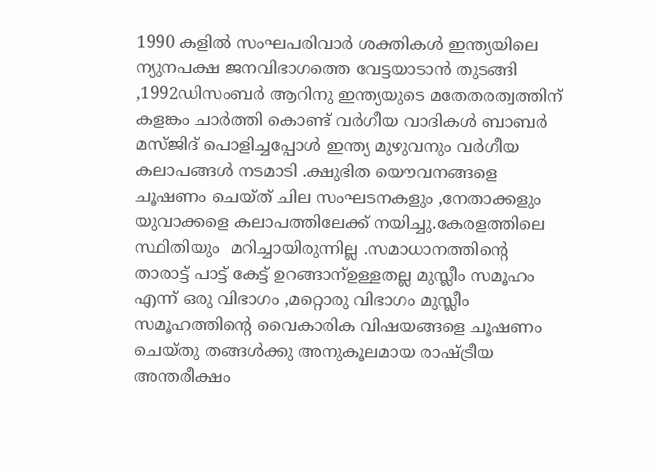1990 കളില്‍ സംഘപരിവാര്‍ ശക്തികള്‍ ഇന്ത്യയിലെ ന്യുനപക്ഷ ജനവിഭാഗത്തെ വേട്ടയാടാന്‍ തുടങ്ങി ,1992ഡിസംബര്‍ ആറിനു ഇന്ത്യയുടെ മതേതരത്വത്തിന് കളങ്കം ചാര്‍ത്തി കൊണ്ട് വര്‍ഗീയ വാദികള്‍ ബാബര്‍ മസ്ജിദ് പൊളിച്ചപ്പോള്‍ ഇന്ത്യ മുഴുവനും വര്‍ഗീയ കലാപങ്ങള്‍ നടമാടി .ക്ഷുഭിത യൌവനങ്ങളെ ചൂഷണം ചെയ്ത് ചില സംഘടനകളും ,നേതാക്കളും യുവാക്കളെ കലാപത്തിലേക്ക് നയിച്ചു.കേരളത്തിലെ സ്ഥിതിയും  മറിച്ചായിരുന്നില്ല .സമാധാനത്തിന്‍റെ താരാട്ട് പാട്ട് കേട്ട് ഉറങ്ങാന്ഉള്ളതല്ല മുസ്ലീം സമൂഹം എന്ന് ഒരു വിഭാഗം ,മറ്റൊരു വിഭാഗം മുസ്ലീം സമൂഹത്തിന്റെ വൈകാരിക വിഷയങ്ങളെ ചൂഷണം ചെയ്തു തങ്ങള്‍ക്കു അനുകൂലമായ രാഷ്ട്രീയ അന്തരീക്ഷം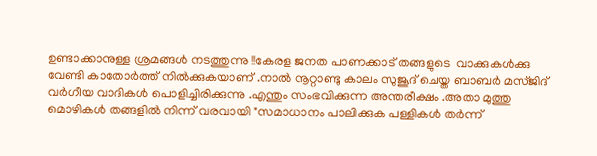ഉണ്ടാക്കാനുള്ള ശ്രമങ്ങള്‍ നടത്തുന്നു !!കേരള ജനത പാണക്കാട് തങ്ങളുടെ  വാക്കുകള്‍ക്കു വേണ്ടി കാതോര്‍ത്ത് നില്‍ക്കുകയാണ് .നാല്‍ നൂറ്റാണ്ടു കാലം സുജൂദ് ചെയ്ത ബാബര്‍ മസ്ജിദ് വര്‍ഗീയ വാദികള്‍ പൊളിച്ചിരിക്കുന്നു .എന്തും സംഭവിക്കുന്ന അന്തരീക്ഷം .അതാ മുത്തു മൊഴികള്‍ തങ്ങളില്‍ നിന്ന് വരവായി "സമാധാനം പാലിക്കുക പള്ളികള്‍ തര്‍ന്ന്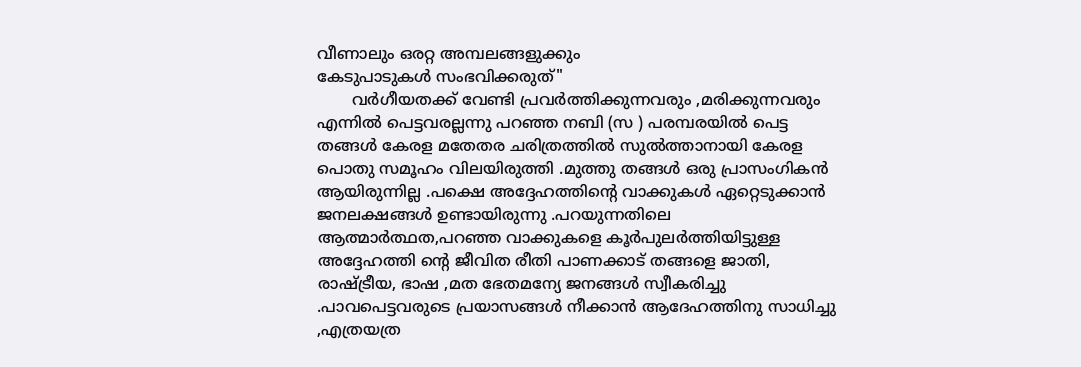വീണാലും ഒരറ്റ അമ്പലങ്ങളുക്കും
കേടുപാടുകള്‍ സംഭവിക്കരുത്"
       വര്‍ഗീയതക്ക് വേണ്ടി പ്രവര്‍ത്തിക്കുന്നവരും ,മരിക്കുന്നവരും എന്നില്‍ പെട്ടവരല്ലന്നു പറഞ്ഞ നബി (സ ) പരമ്പരയില്‍ പെട്ട തങ്ങള്‍ കേരള മതേതര ചരിത്രത്തില്‍ സുല്‍ത്താനായി കേരള പൊതു സമൂഹം വിലയിരുത്തി .മുത്തു തങ്ങള്‍ ഒരു പ്രാസംഗികന്‍ ആയിരുന്നില്ല .പക്ഷെ അദ്ദേഹത്തിന്‍റെ വാക്കുകള്‍ ഏറ്റെടുക്കാന്‍ ജനലക്ഷങ്ങള്‍ ഉണ്ടായിരുന്നു .പറയുന്നതിലെ ആത്മാര്‍ത്ഥത,പറഞ്ഞ വാക്കുകളെ കൂര്‍പുലര്‍ത്തിയിട്ടുള്ള അദ്ദേഹത്തി ന്‍റെ ജീവിത രീതി പാണക്കാട് തങ്ങളെ ജാതി, രാഷ്ട്രീയ, ഭാഷ ,മത ഭേതമന്യേ ജനങ്ങള്‍ സ്വീകരിച്ചു .പാവപെട്ടവരുടെ പ്രയാസങ്ങള്‍ നീക്കാന്‍ ആദേഹത്തിനു സാധിച്ചു ,എത്രയത്ര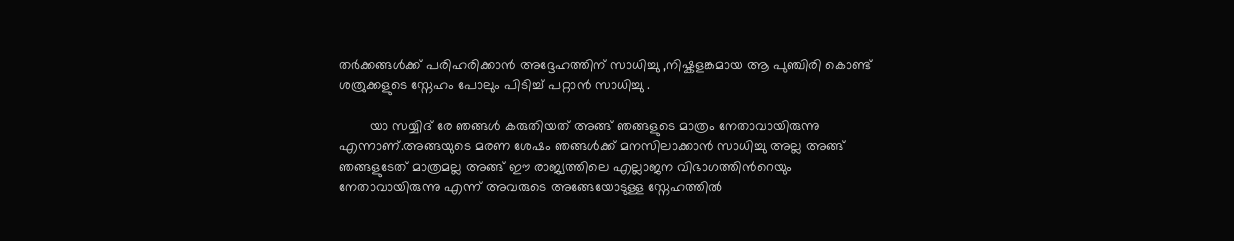തര്‍ക്കങ്ങള്‍ക്ക് പരിഹരിക്കാന്‍ അദ്ദേഹത്തിന് സാധിച്ചു ,നിഷ്കളങ്കമായ ആ പുഞ്ചിരി കൊണ്ട് ശത്രുക്കളുടെ സ്നേഹം പോലും പിടിച്ച് പറ്റാന്‍ സാധിച്ചു .

        യാ സയ്യിദ് രേ ഞങ്ങള്‍ കരുതിയത് അങ്ങ് ഞങ്ങളുടെ മാത്രം നേതാവായിരുന്നു എന്നാണ്.അങ്ങയുടെ മരണ ശേഷം ഞങ്ങള്‍ക്ക് മനസിലാക്കാന്‍ സാധിച്ചു അല്ല അങ്ങ് ഞങ്ങളുടേത് മാത്രമല്ല അങ്ങ് ഈ രാജ്യത്തിലെ എല്ലാജന വിഭാഗത്തിന്‍റെയും നേതാവായിരുന്നു എന്ന് അവരുടെ അങ്ങേയോടുള്ള സ്നേഹത്തില്‍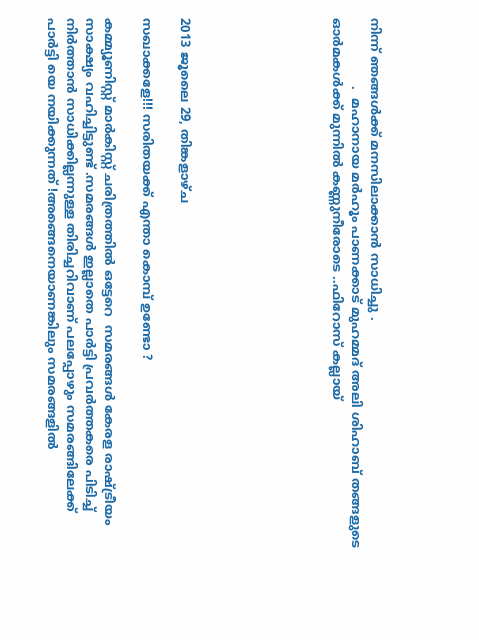നിന്ന് ഞങ്ങള്‍ക്ക് മനസിലാക്കാന്‍ സാധിച്ചു .
                 .  മഹാനായ മര്‍ഹൂം പാണക്കാട് മുഹമ്മദ്‌ അലി ശിഹാബ് തങ്ങളുടെ ഓര്‍മകള്‍ക്ക് മുന്നില്‍ കണ്ണുനീരോടെ ..ഫിറോസ്‌ കല്ലായ്







2013 ജൂലൈ 29, തിങ്കളാഴ്‌ച

സഖാക്കളേ!!! സരിതയക്ക്‌ എന്താ കൊമ്പ് ഉണ്ടോ ?

കമ്മ്യൂണിസ്റ്റ് മാര്‍കിസ്റ്റ് ചരിത്രത്തില്‍ ഒട്ടേറെ  സമരങ്ങള്‍ കേരള രാഷ്ട്രീയം സാക്ഷ്യം വഹിച്ചിട്ടുണ്ട്‌ .സമരങ്ങള്‍ ഇല്ലാതെ പാര്‍ട്ടി പ്രവര്‍ത്തകരെ പിടിച്ച് നിര്‍ത്താന്‍ സാധിക്കില്ലന്നുള്ള തിരിച്ചറിവാണ് പലപ്പോഴും സമരങ്ങിലേക്ക് പാര്‍ട്ടി യെ നയിക്കുന്നത് !അങ്ങെനെയാണങ്കിലും സമരങ്ങളില്‍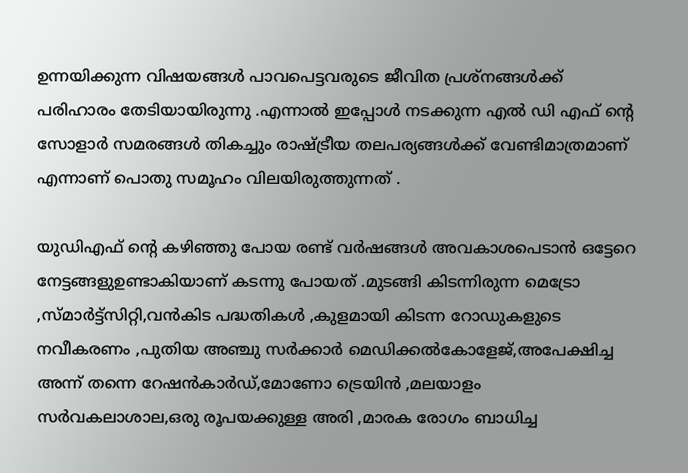ഉന്നയിക്കുന്ന വിഷയങ്ങള്‍ പാവപെട്ടവരുടെ ജീവിത പ്രശ്നങ്ങള്‍ക്ക് പരിഹാരം തേടിയായിരുന്നു .എന്നാല്‍ ഇപ്പോള്‍ നടക്കുന്ന എല്‍ ഡി എഫ് ന്‍റെ സോളാര്‍ സമരങ്ങള്‍ തികച്ചും രാഷ്ട്രീയ തലപര്യങ്ങള്‍ക്ക് വേണ്ടിമാത്രമാണ് എന്നാണ് പൊതു സമൂഹം വിലയിരുത്തുന്നത് .

യുഡിഎഫ് ന്‍റെ കഴിഞ്ഞു പോയ രണ്ട് വര്‍ഷങ്ങള്‍ അവകാശപെടാന്‍ ഒട്ടേറെ നേട്ടങ്ങളുഉണ്ടാകിയാണ് കടന്നു പോയത് .മുടങ്ങി കിടന്നിരുന്ന മെട്രോ ,സ്മാര്‍ട്ട്‌സിറ്റി,വന്‍കിട പദ്ധതികള്‍ ,കുളമായി കിടന്ന റോഡുകളുടെ നവീകരണം ,പുതിയ അഞ്ചു സര്‍ക്കാര്‍ മെഡിക്കല്‍കോളേജ്,അപേക്ഷിച്ച അന്ന് തന്നെ റേഷന്‍കാര്‍ഡ്,മോണോ ട്രെയിന്‍ ,മലയാളം സര്‍വകലാശാല,ഒരു രൂപയക്കുള്ള അരി ,മാരക രോഗം ബാധിച്ച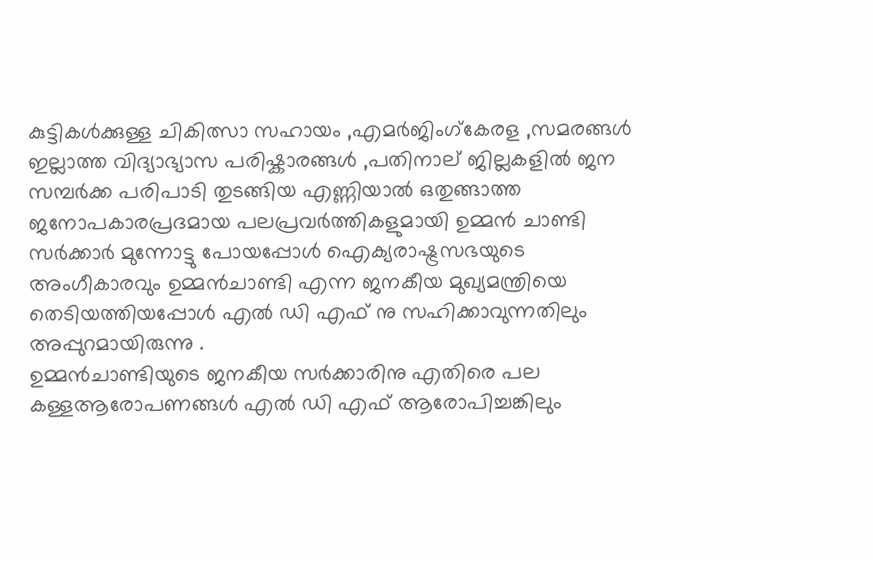കുട്ടികള്‍ക്കുള്ള ചികിത്സാ സഹായം ,എമര്‍ജിംഗ്കേരള ,സമരങ്ങള്‍ ഇല്ലാത്ത വിദ്യാഭ്യാസ പരിഷ്കാരങ്ങള്‍ ,പതിനാല് ജില്ലകളില്‍ ജന സമ്പര്‍ക്ക പരിപാടി തുടങ്ങിയ എണ്ണിയാല്‍ ഒതുങ്ങാത്ത ജനോപകാരപ്രദമായ പലപ്രവര്‍ത്തികളുമായി ഉമ്മന്‍ ചാണ്ടി സര്‍ക്കാര്‍ മുന്നോട്ടു പോയപ്പോള്‍ ഐക്യരാഷ്ട്രസഭയുടെ അംഗീകാരവും ഉമ്മന്‍ചാണ്ടി എന്ന ജനകീയ മുഖ്യമന്ത്രിയെ തെടിയത്തിയപ്പോള്‍ എല്‍ ഡി എഫ് നു സഹിക്കാവുന്നതിലും അപ്പുറമായിരുന്നു .
ഉമ്മന്‍ചാണ്ടിയുടെ ജനകീയ സര്‍ക്കാരിനു എതിരെ പല കള്ളആരോപണങ്ങള്‍ എല്‍ ഡി എഫ് ആരോപിച്ചങ്കിലും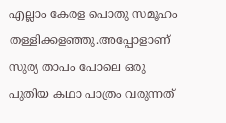എല്ലാം കേരള പൊതു സമൂഹം തള്ളിക്കളഞ്ഞു.അപ്പോളാണ് സുര്യ താപം പോലെ ഒരു പുതിയ കഥാ പാത്രം വരുന്നത്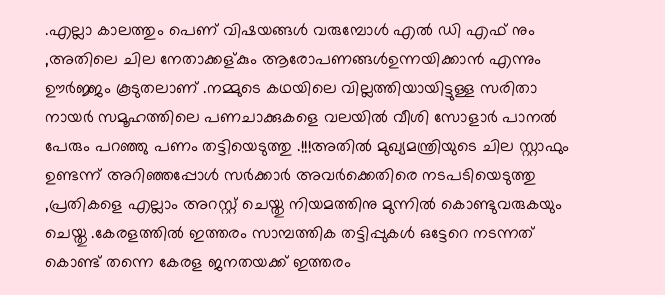.എല്ലാ കാലത്തും പെണ് വിഷയങ്ങള്‍ വരുമ്പോള്‍ എല്‍ ഡി എഫ് നും ,അതിലെ ചില നേതാക്കള്കും ആരോപണങ്ങള്‍ഉന്നയിക്കാന്‍ എന്നും ഊര്‍ജ്ജം കൂടുതലാണ് .നമ്മുടെ കഥയിലെ വില്ലത്തിയായിട്ടുള്ള സരിതാ നായര്‍ സമൂഹത്തിലെ പണചാക്കുകളെ വലയില്‍ വീശി സോളാര്‍ പാനല്‍ പേരും പറഞ്ഞു പണം തട്ടിയെടുത്തു .!!!അതില്‍ മുഖ്യമന്ത്രിയുടെ ചില സ്റ്റാഫും ഉണ്ടന്ന് അറിഞ്ഞപ്പോള്‍ സര്‍ക്കാര്‍ അവര്‍ക്കെതിരെ നടപടിയെടുത്തു ,പ്രതികളെ എല്ലാം അറസ്റ്റ് ചെയ്തു നിയമത്തിനു മുന്നില്‍ കൊണ്ടുവരുകയും ചെയ്തു .കേരളത്തില്‍ ഇത്തരം സാമ്പത്തിക തട്ടിപ്പുകള്‍ ഒട്ടേറെ നടന്നത് കൊണ്ട് തന്നെ കേരള ജനതയക്ക്‌ ഇത്തരം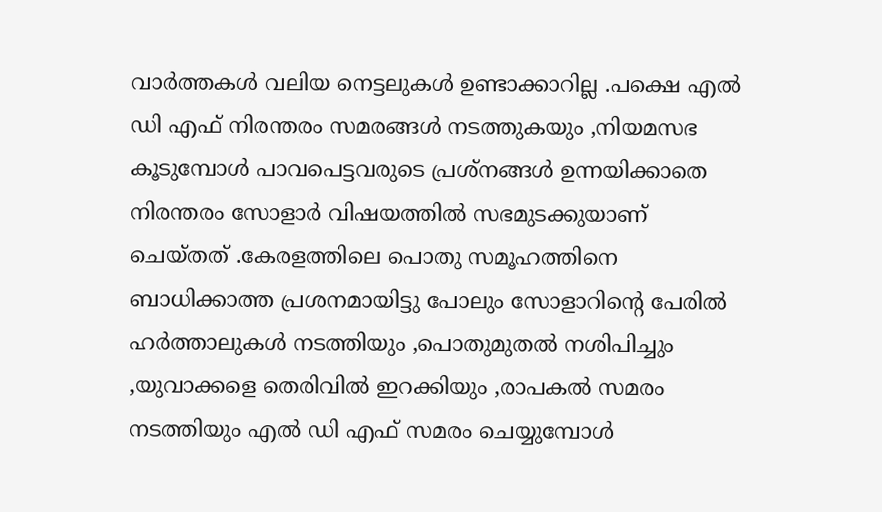വാര്‍ത്തകള്‍ വലിയ നെട്ടലുകള്‍ ഉണ്ടാക്കാറില്ല .പക്ഷെ എല്‍ ഡി എഫ് നിരന്തരം സമരങ്ങള്‍ നടത്തുകയും ,നിയമസഭ കൂടുമ്പോള്‍ പാവപെട്ടവരുടെ പ്രശ്നങ്ങള്‍ ഉന്നയിക്കാതെ നിരന്തരം സോളാര്‍ വിഷയത്തില്‍ സഭമുടക്കുയാണ് ചെയ്തത് .കേരളത്തിലെ പൊതു സമൂഹത്തിനെ ബാധിക്കാത്ത പ്രശനമായിട്ടു പോലും സോളാറിന്റെ പേരില്‍ ഹര്‍ത്താലുകള്‍ നടത്തിയും ,പൊതുമുതല്‍ നശിപിച്ചും ,യുവാക്കളെ തെരിവില്‍ ഇറക്കിയും ,രാപകല്‍ സമരം നടത്തിയും എല്‍ ഡി എഫ് സമരം ചെയ്യുമ്പോള്‍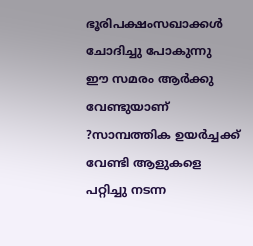ഭൂരിപക്ഷംസഖാക്കള്‍ ചോദിച്ചു പോകുന്നു  ഈ സമരം ആര്‍ക്കു വേണ്ടുയാണ് ?സാമ്പത്തിക ഉയര്‍ച്ചക്ക് വേണ്ടി ആളുകളെ പറ്റിച്ചു നടന്ന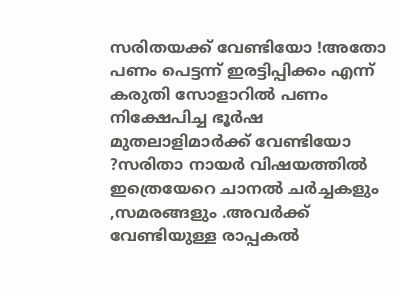സരിതയക്ക്‌ വേണ്ടിയോ !അതോ പണം പെട്ടന്ന് ഇരട്ടിപ്പിക്കം എന്ന് കരുതി സോളാറില്‍ പണം നിക്ഷേപിച്ച ഭൂര്‍ഷ മുതലാളിമാര്‍ക്ക് വേണ്ടിയോ ?സരിതാ നായര്‍ വിഷയത്തില്‍ ഇത്രെയേറെ ചാനല്‍ ചര്‍ച്ചകളും ,സമരങ്ങളും .അവര്‍ക്ക് വേണ്ടിയുള്ള രാപ്പകല്‍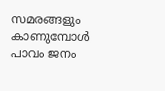സമരങ്ങളും കാണുമ്പോള്‍ പാവം ജനം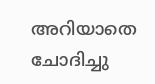അറിയാതെ ചോദിച്ചു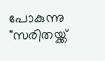പോകുന്നു "സരിതയ്ക്ക്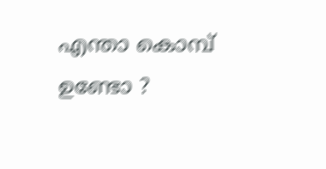എന്താ കൊമ്പ് ഉണ്ടോ ?